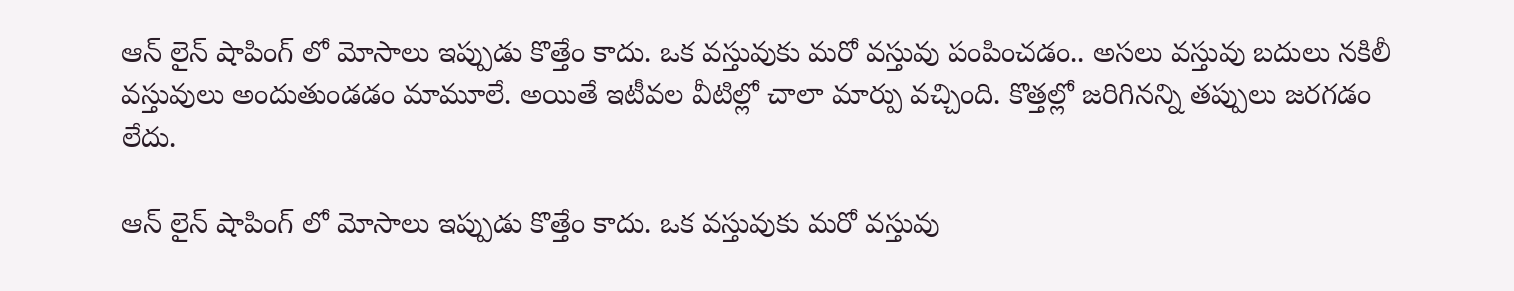ఆన్ లైన్ షాపింగ్ లో మోసాలు ఇప్పుడు కొత్తేం కాదు. ఒక వస్తువుకు మరో వస్తువు పంపించడం.. అసలు వస్తువు బదులు నకిలీ వస్తువులు అందుతుండడం మామూలే. అయితే ఇటీవల వీటిల్లో చాలా మార్పు వచ్చింది. కొత్తల్లో జరిగినన్ని తప్పులు జరగడం లేదు.

ఆన్ లైన్ షాపింగ్ లో మోసాలు ఇప్పుడు కొత్తేం కాదు. ఒక వస్తువుకు మరో వస్తువు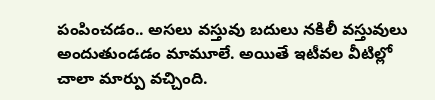పంపించడం.. అసలు వస్తువు బదులు నకిలీ వస్తువులు అందుతుండడం మామూలే. అయితే ఇటీవల వీటిల్లో చాలా మార్పు వచ్చింది.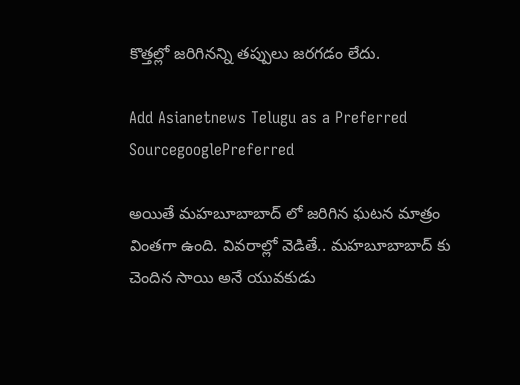కొత్తల్లో జరిగినన్ని తప్పులు జరగడం లేదు.

Add Asianetnews Telugu as a Preferred SourcegooglePreferred

అయితే మహబూబాబాద్ లో జరిగిన ఘటన మాత్రం వింతగా ఉంది. వివరాల్లో వెడితే.. మహబూబాబాద్ కు చెందిన సాయి అనే యువకుడు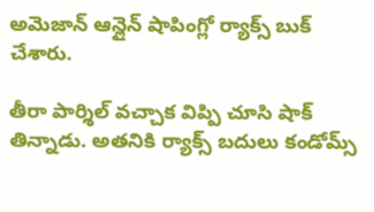అమెజాన్ ఆన్లైన్ షాపింగ్లో ర్యాక్స్ బుక్ చేశారు.

తీరా పార్శిల్ వచ్చాక విప్పి చూసి షాక్ తిన్నాడు. అతనికి ర్యాక్స్ బదులు కండోమ్స్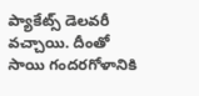ప్యాకేట్స్ డెలవరీ వచ్చాయి. దీంతో సాయి గందరగోళానికి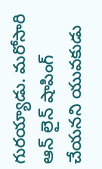గురయ్యాడు. మరోసారి ఆన్ లైన్ షాపింగ్ చేయనని యువకుడు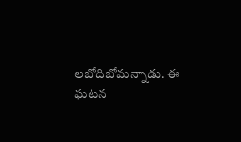లబోదిబోమన్నాడు. ఈ ఘటన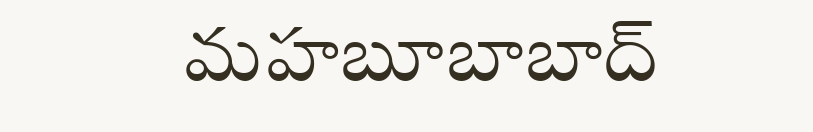మహబూబాబాద్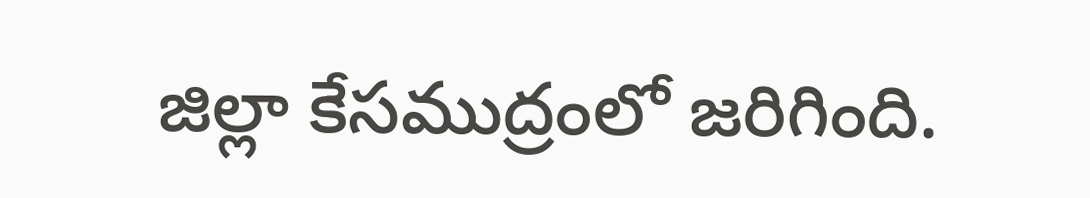జిల్లా కేసముద్రంలో జరిగింది.